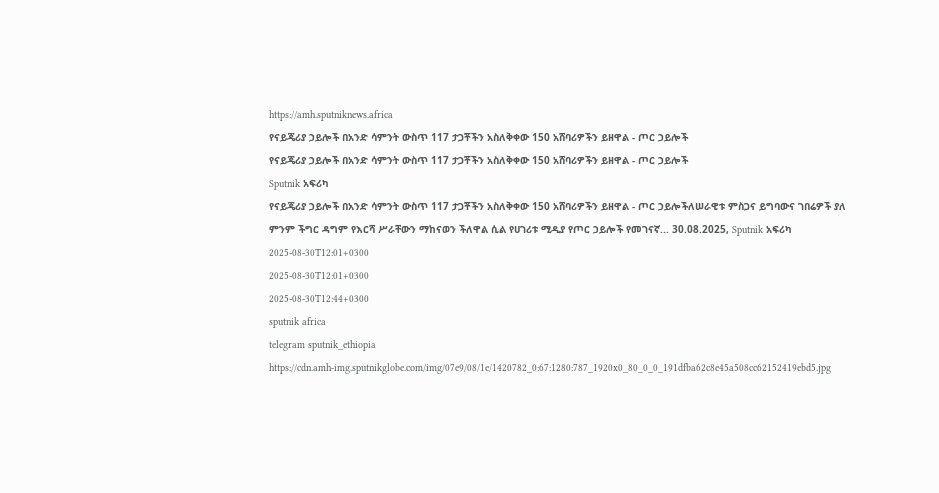https://amh.sputniknews.africa
የናይጄሪያ ኃይሎች በአንድ ሳምንት ውስጥ 117 ታጋቾችን አስለቅቀው 150 አሸባሪዎችን ይዘዋል - ጦር ኃይሎች
የናይጄሪያ ኃይሎች በአንድ ሳምንት ውስጥ 117 ታጋቾችን አስለቅቀው 150 አሸባሪዎችን ይዘዋል - ጦር ኃይሎች
Sputnik አፍሪካ
የናይጄሪያ ኃይሎች በአንድ ሳምንት ውስጥ 117 ታጋቾችን አስለቅቀው 150 አሸባሪዎችን ይዘዋል - ጦር ኃይሎችለሠራዊቱ ምስጋና ይግባውና ገበሬዎች ያለ ምንም ችግር ዳግም የእርሻ ሥራቸውን ማከናወን ችለዋል ሲል የሀገሪቱ ሚዲያ የጦር ኃይሎች የመገናኛ... 30.08.2025, Sputnik አፍሪካ
2025-08-30T12:01+0300
2025-08-30T12:01+0300
2025-08-30T12:44+0300
sputnik africa
telegram sputnik_ethiopia
https://cdn.amh-img.sputnikglobe.com/img/07e9/08/1e/1420782_0:67:1280:787_1920x0_80_0_0_191dfba62c8e45a508cc62152419ebd5.jpg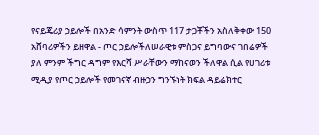የናይጄሪያ ኃይሎች በአንድ ሳምንት ውስጥ 117 ታጋቾችን አስለቅቀው 150 አሸባሪዎችን ይዘዋል - ጦር ኃይሎችለሠራዊቱ ምስጋና ይግባውና ገበሬዎች ያለ ምንም ችግር ዳግም የእርሻ ሥራቸውን ማከናወን ችለዋል ሲል የሀገሪቱ ሚዲያ የጦር ኃይሎች የመገናኛ ብዙኃን ግንኙነት ክፍል ዳይሬክተር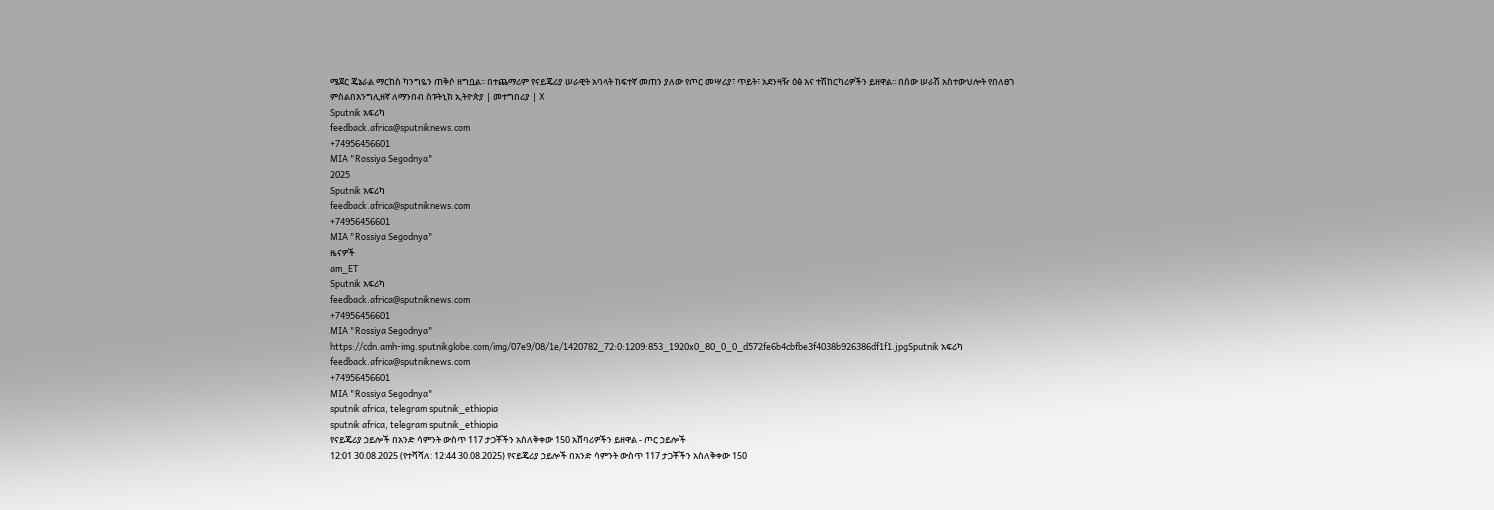ሜጀር ጄኔራል ማርከስ ካንግዬን ጠቅሶ ዘግቧል፡፡ በተጨማሪም የናይጄሪያ ሠራዊት አባላት ከፍተኛ መጠን ያለው የጦር መሣሪያ፣ ጥይት፣ አደንዛዥ ዕፅ እና ተሽከርካሪዎችን ይዘዋል፡፡ በሰው ሠራሽ አስተውህሎት የበለፀገ ምስልበእንግሊዘኛ ለማንበብ ስፑትኒክ ኢትዮጵያ | መተግበሪያ | X
Sputnik አፍሪካ
feedback.africa@sputniknews.com
+74956456601
MIA "Rossiya Segodnya"
2025
Sputnik አፍሪካ
feedback.africa@sputniknews.com
+74956456601
MIA "Rossiya Segodnya"
ዜናዎች
am_ET
Sputnik አፍሪካ
feedback.africa@sputniknews.com
+74956456601
MIA "Rossiya Segodnya"
https://cdn.amh-img.sputnikglobe.com/img/07e9/08/1e/1420782_72:0:1209:853_1920x0_80_0_0_d572fe6b4cbfbe3f4038b926386df1f1.jpgSputnik አፍሪካ
feedback.africa@sputniknews.com
+74956456601
MIA "Rossiya Segodnya"
sputnik africa, telegram sputnik_ethiopia
sputnik africa, telegram sputnik_ethiopia
የናይጄሪያ ኃይሎች በአንድ ሳምንት ውስጥ 117 ታጋቾችን አስለቅቀው 150 አሸባሪዎችን ይዘዋል - ጦር ኃይሎች
12:01 30.08.2025 (የተሻሻለ: 12:44 30.08.2025) የናይጄሪያ ኃይሎች በአንድ ሳምንት ውስጥ 117 ታጋቾችን አስለቅቀው 150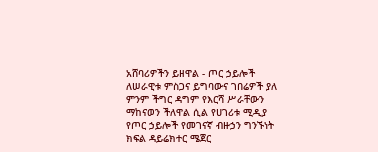አሸባሪዎችን ይዘዋል - ጦር ኃይሎች
ለሠራዊቱ ምስጋና ይግባውና ገበሬዎች ያለ ምንም ችግር ዳግም የእርሻ ሥራቸውን ማከናወን ችለዋል ሲል የሀገሪቱ ሚዲያ የጦር ኃይሎች የመገናኛ ብዙኃን ግንኙነት ክፍል ዳይሬክተር ሜጀር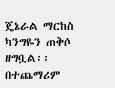ጄኔራል ማርከስ ካንግዬን ጠቅሶ ዘግቧል፡፡
በተጨማሪም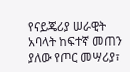የናይጄሪያ ሠራዊት አባላት ከፍተኛ መጠን ያለው የጦር መሣሪያ፣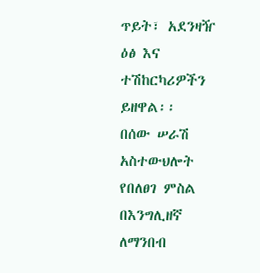ጥይት፣ አደንዛዥ ዕፅ እና ተሽከርካሪዎችን ይዘዋል፡፡
በሰው ሠራሽ አስተውህሎት የበለፀገ ምስል
በእንግሊዘኛ ለማንበብ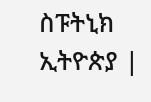ስፑትኒክ ኢትዮጵያ |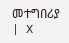መተግበሪያ | X